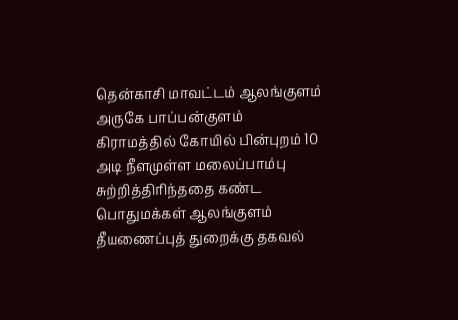தென்காசி மாவட்டம் ஆலங்குளம் அருகே பாப்பன்குளம் கிராமத்தில் கோயில் பின்புறம் 10 அடி நீளமுள்ள மலைப்பாம்பு சுற்றித்திரிந்ததை கண்ட பொதுமக்கள் ஆலங்குளம் தீயணைப்புத் துறைக்கு தகவல்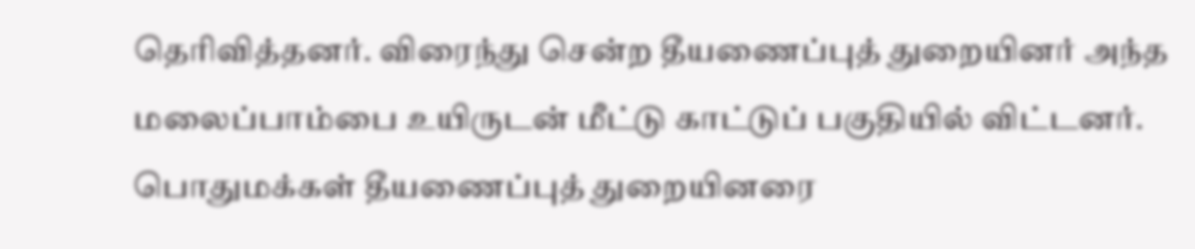தெரிவித்தனர். விரைந்து சென்ற தீயணைப்புத் துறையினர் அந்த மலைப்பாம்பை உயிருடன் மீட்டு காட்டுப் பகுதியில் விட்டனர். பொதுமக்கள் தீயணைப்புத் துறையினரை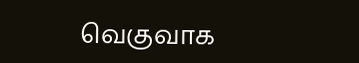வெகுவாக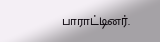பாராட்டினர்.